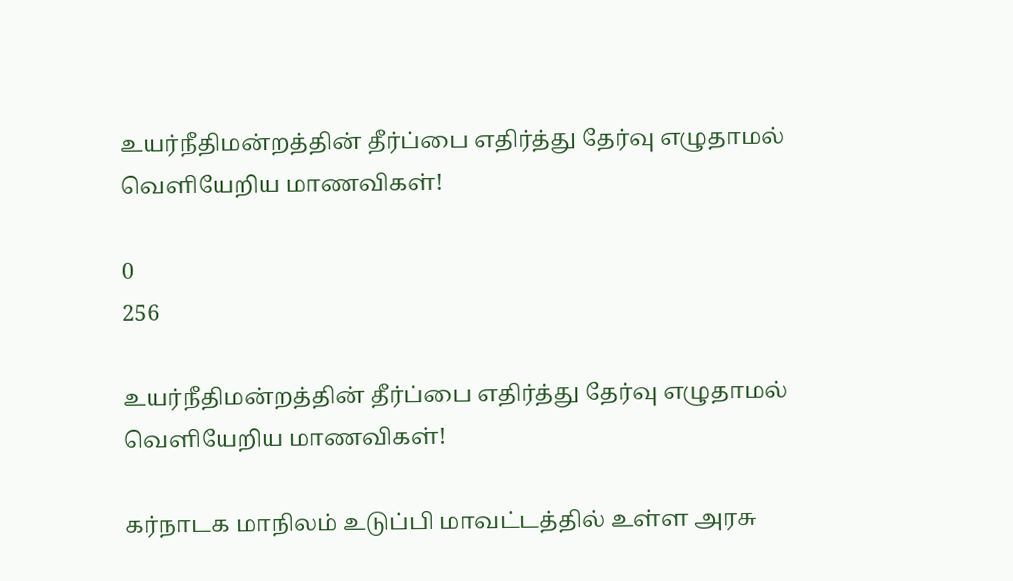உயர்நீதிமன்றத்தின் தீர்ப்பை எதிர்த்து தேர்வு எழுதாமல் வெளியேறிய மாணவிகள்!

0
256

உயர்நீதிமன்றத்தின் தீர்ப்பை எதிர்த்து தேர்வு எழுதாமல் வெளியேறிய மாணவிகள்!

கர்நாடக மாநிலம் உடுப்பி மாவட்டத்தில் உள்ள அரசு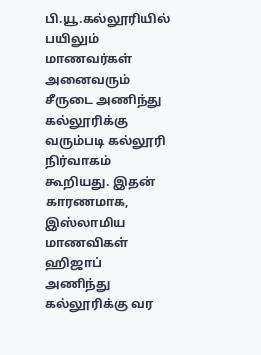பி.யூ.கல்லூரியில் பயிலும் மாணவர்கள் அனைவரும் சீருடை அணிந்து கல்லூரிக்கு வரும்படி கல்லூரி நிர்வாகம் கூறியது. இதன் காரணமாக, இஸ்லாமிய மாணவிகள் ஹிஜாப் அணிந்து கல்லூரிக்கு வர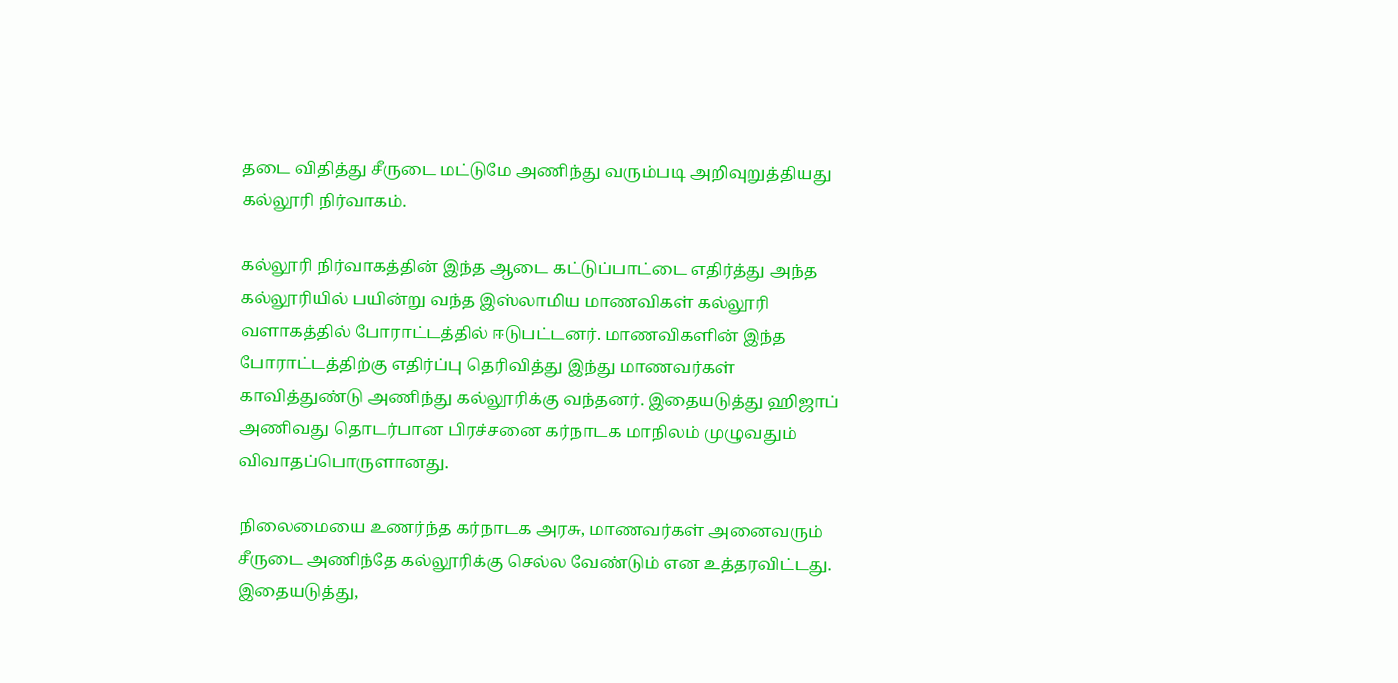தடை விதித்து சீருடை மட்டுமே அணிந்து வரும்படி அறிவுறுத்தியது கல்லூரி நிர்வாகம்.

கல்லூரி நிர்வாகத்தின் இந்த ஆடை கட்டுப்பாட்டை எதிர்த்து அந்த கல்லூரியில் பயின்று வந்த இஸ்லாமிய மாணவிகள் கல்லூரி வளாகத்தில் போராட்டத்தில் ஈடுபட்டனர். மாணவிகளின் இந்த போராட்டத்திற்கு எதிர்ப்பு தெரிவித்து இந்து மாணவர்கள் காவித்துண்டு அணிந்து கல்லூரிக்கு வந்தனர். இதையடுத்து ஹிஜாப் அணிவது தொடர்பான பிரச்சனை கர்நாடக மாநிலம் முழுவதும் விவாதப்பொருளானது.

நிலைமையை உணர்ந்த கர்நாடக அரசு, மாணவர்கள் அனைவரும் சீருடை அணிந்தே கல்லூரிக்கு செல்ல வேண்டும் என உத்தரவிட்டது. இதையடுத்து,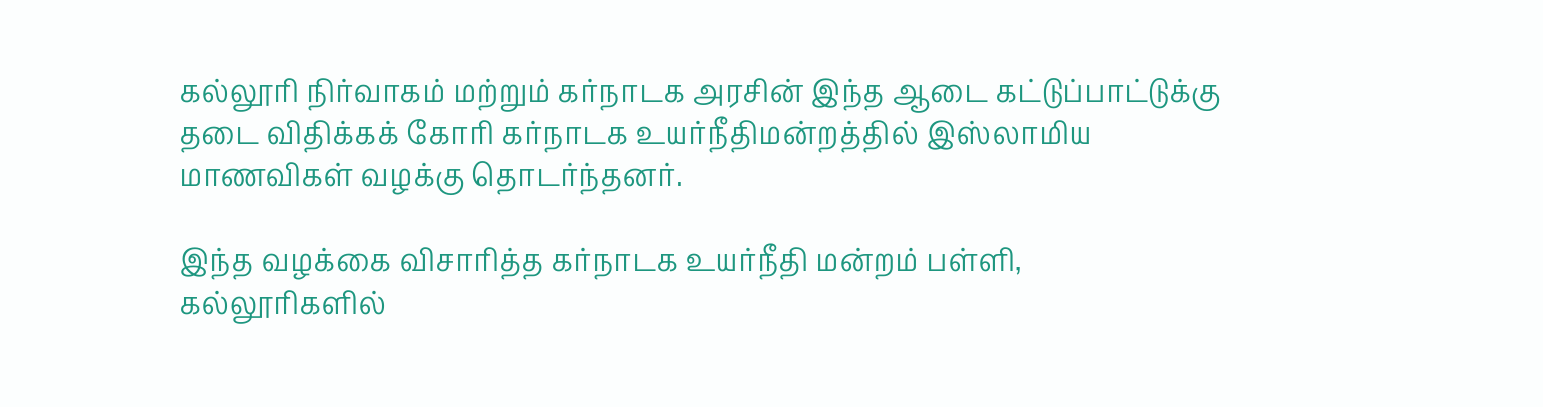கல்லூரி நிர்வாகம் மற்றும் கர்நாடக அரசின் இந்த ஆடை கட்டுப்பாட்டுக்கு தடை விதிக்கக் கோரி கர்நாடக உயர்நீதிமன்றத்தில் இஸ்லாமிய மாணவிகள் வழக்கு தொடர்ந்தனர்.

இந்த வழக்கை விசாரித்த கர்நாடக உயர்நீதி மன்றம் பள்ளி, கல்லூரிகளில்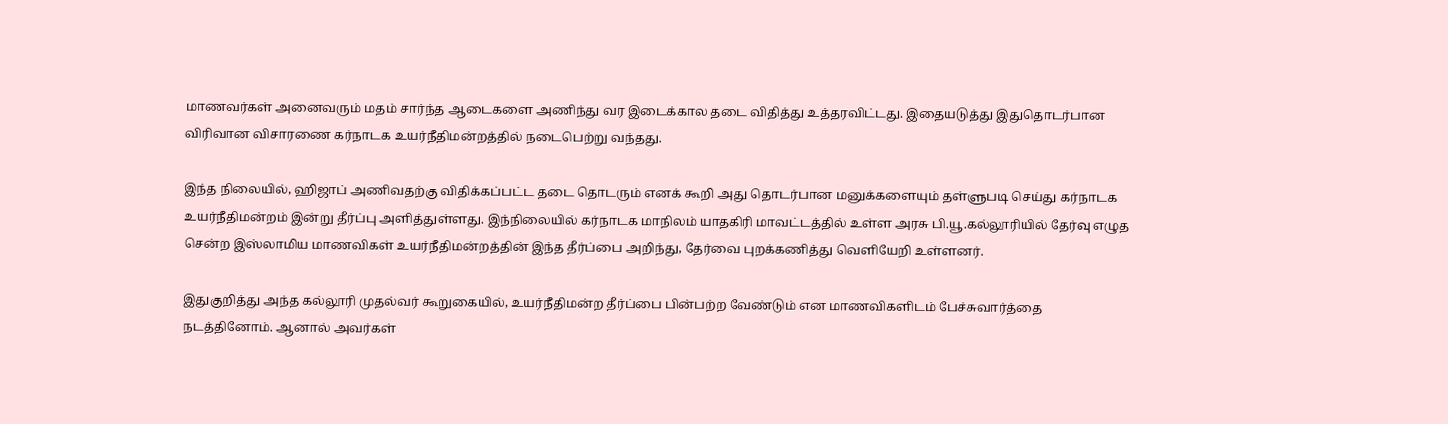மாணவர்கள் அனைவரும் மதம் சார்ந்த ஆடைகளை அணிந்து வர இடைக்கால தடை விதித்து உத்தரவிட்டது. இதையடுத்து இதுதொடர்பான விரிவான விசாரணை கர்நாடக உயர்நீதிமன்றத்தில் நடைபெற்று வந்தது.

இந்த நிலையில், ஹிஜாப் அணிவதற்கு விதிக்கப்பட்ட தடை தொடரும் எனக் கூறி அது தொடர்பான மனுக்களையும் தள்ளுபடி செய்து கர்நாடக உயர்நீதிமன்றம் இன்று தீர்ப்பு அளித்துள்ளது. இந்நிலையில் கர்நாடக மாநிலம் யாதகிரி மாவட்டத்தில் உள்ள அரசு பி.யூ.கல்லூரியில் தேர்வு எழுத சென்ற இஸ்லாமிய மாணவிகள் உயர்நீதிமன்றத்தின் இந்த தீர்ப்பை அறிந்து, தேர்வை புறக்கணித்து வெளியேறி உள்ளனர்.

இதுகுறித்து அந்த கல்லூரி முதல்வர் கூறுகையில், உயர்நீதிமன்ற தீர்ப்பை பின்பற்ற வேண்டும் என மாணவிகளிடம் பேச்சுவார்த்தை நடத்தினோம். ஆனால் அவர்கள்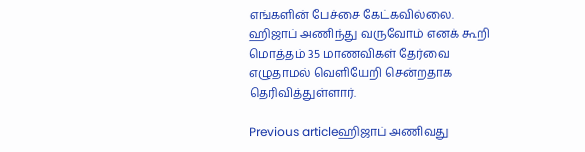எங்களின் பேச்சை கேட்கவில்லை. ஹிஜாப் அணிந்து வருவோம் எனக் கூறி மொத்தம் 35 மாணவிகள் தேர்வை எழுதாமல் வெளியேறி சென்றதாக தெரிவித்துள்ளார்.

Previous articleஹிஜாப் அணிவது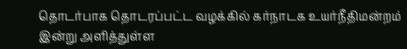தொடர்பாக தொடரப்பட்ட வழக்கில் கர்நாடக உயர்நீதிமன்றம் இன்று அளித்துள்ள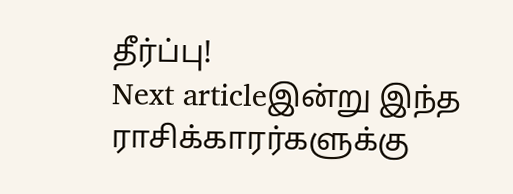தீர்ப்பு!
Next articleஇன்று இந்த ராசிக்காரர்களுக்கு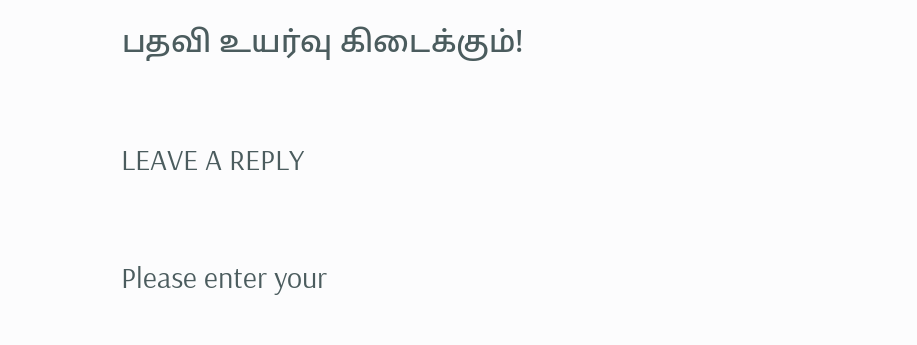பதவி உயர்வு கிடைக்கும்!

LEAVE A REPLY

Please enter your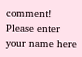comment!
Please enter your name here